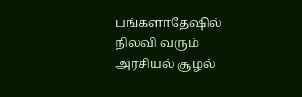பங்களாதேஷில் நிலவி வரும் அரசியல் சூழல்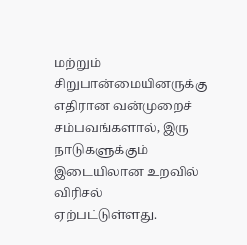மற்றும் சிறுபான்மையினருக்கு எதிரான வன்முறைச் சம்பவங்களால், இரு நாடுகளுக்கும் இடையிலான உறவில் விரிசல் ஏற்பட்டுள்ளது.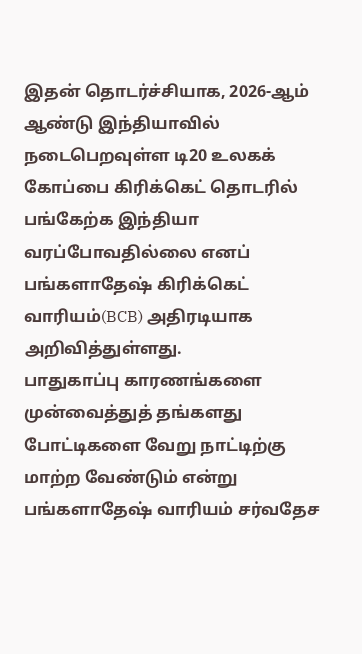இதன் தொடர்ச்சியாக, 2026-ஆம் ஆண்டு இந்தியாவில் நடைபெறவுள்ள டி20 உலகக் கோப்பை கிரிக்கெட் தொடரில் பங்கேற்க இந்தியா வரப்போவதில்லை எனப் பங்களாதேஷ் கிரிக்கெட் வாரியம்(BCB) அதிரடியாக அறிவித்துள்ளது.
பாதுகாப்பு காரணங்களை முன்வைத்துத் தங்களது போட்டிகளை வேறு நாட்டிற்கு மாற்ற வேண்டும் என்று பங்களாதேஷ் வாரியம் சர்வதேச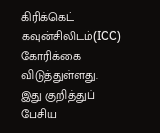கிரிக்கெட் கவுன்சிலிடம்(ICC) கோரிக்கை விடுத்துள்ளது.
இது குறித்துப் பேசிய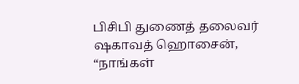பிசிபி துணைத் தலைவர் ஷகாவத் ஹொசைன், “நாங்கள்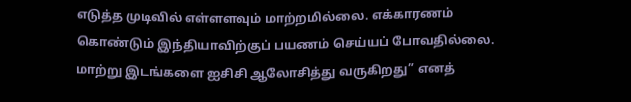எடுத்த முடிவில் எள்ளளவும் மாற்றமில்லை. எக்காரணம் கொண்டும் இந்தியாவிற்குப் பயணம் செய்யப் போவதில்லை. மாற்று இடங்களை ஐசிசி ஆலோசித்து வருகிறது” எனத்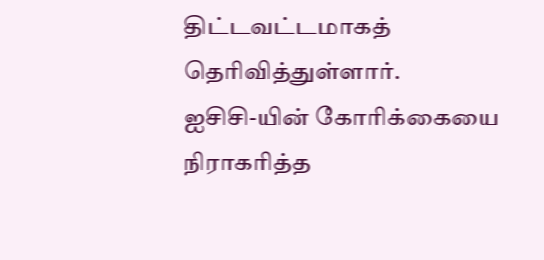திட்டவட்டமாகத் தெரிவித்துள்ளார்.
ஐசிசி-யின் கோரிக்கையை நிராகரித்த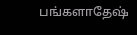பங்களாதேஷ்